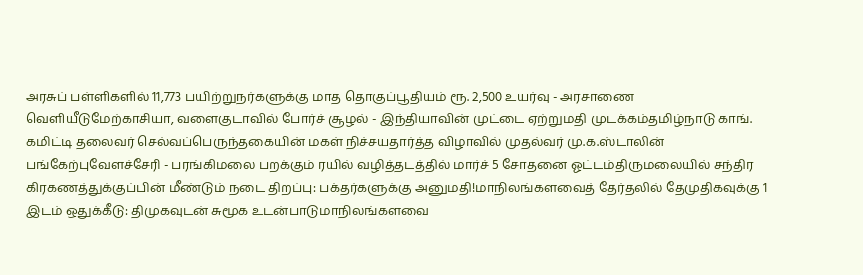அரசுப் பள்ளிகளில் 11,773 பயிற்றுநர்களுக்கு மாத தொகுப்பூதியம் ரூ. 2,500 உயர்வு - அரசாணை வெளியீடுமேற்காசியா, வளைகுடாவில் போர்ச் சூழல் - இந்தியாவின் முட்டை ஏற்றுமதி முடக்கம்தமிழ்நாடு காங். கமிட்டி தலைவர் செல்வப்பெருந்தகையின் மகள் நிச்சயதார்த்த விழாவில் முதல்வர் மு.க.ஸ்டாலின் பங்கேற்புவேளச்சேரி - பரங்கிமலை பறக்கும் ரயில் வழித்தடத்தில் மார்ச் 5 சோதனை ஓட்டம்திருமலையில் சந்திர கிரகணத்துக்குப்பின் மீண்டும் நடை திறப்பு: பக்தர்களுக்கு அனுமதி!மாநிலங்களவைத் தேர்தலில் தேமுதிகவுக்கு 1 இடம் ஒதுக்கீடு: திமுகவுடன் சுமூக உடன்பாடுமாநிலங்களவை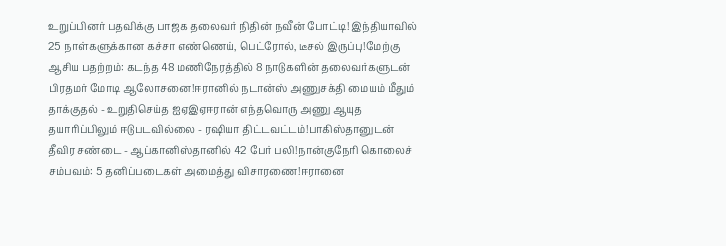உறுப்பினர் பதவிக்கு பாஜக தலைவர் நிதின் நவீன் போட்டி! இந்தியாவில் 25 நாள்களுக்கான கச்சா எண்ணெய், பெட்ரோல், டீசல் இருப்பு!மேற்கு ஆசிய பதற்றம்: கடந்த 48 மணிநேரத்தில் 8 நாடுகளின் தலைவர்களுடன் பிரதமர் மோடி ஆலோசனை!ஈரானில் நடான்ஸ் அணுசக்தி மையம் மீதும் தாக்குதல் - உறுதிசெய்த ஐஏஇஏஈரான் எந்தவொரு அணு ஆயுத தயாரிப்பிலும் ஈடுபடவில்லை - ரஷியா திட்டவட்டம்!பாகிஸ்தானுடன் தீவிர சண்டை - ஆப்கானிஸ்தானில் 42 பேர் பலி!நான்குநேரி கொலைச் சம்பவம்: 5 தனிப்படைகள் அமைத்து விசாரணை!ஈரானை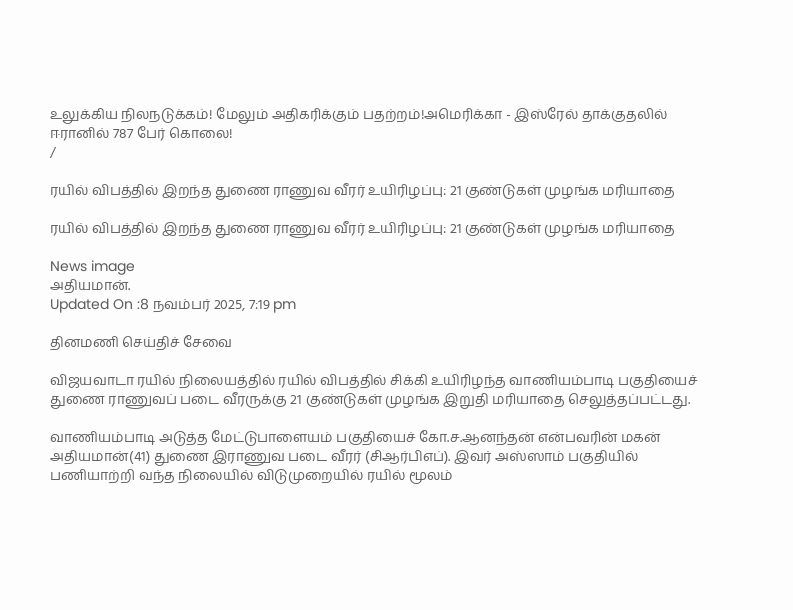உலுக்கிய நிலநடுக்கம்! மேலும் அதிகரிக்கும் பதற்றம்!அமெரிக்கா - இஸ்ரேல் தாக்குதலில் ஈரானில் 787 பேர் கொலை!
/

ரயில் விபத்தில் இறந்த துணை ராணுவ வீரர் உயிரிழப்பு: 21 குண்டுகள் முழங்க மரியாதை

ரயில் விபத்தில் இறந்த துணை ராணுவ வீரர் உயிரிழப்பு: 21 குண்டுகள் முழங்க மரியாதை

News image
அதியமான்.
Updated On :8 நவம்பர் 2025, 7:19 pm

தினமணி செய்திச் சேவை

விஜயவாடா ரயில் நிலையத்தில் ரயில் விபத்தில் சிக்கி உயிரிழந்த வாணியம்பாடி பகுதியைச் துணை ராணுவப் படை வீரருக்கு 21 குண்டுகள் முழங்க இறுதி மரியாதை செலுத்தப்பட்டது.

வாணியம்பாடி அடுத்த மேட்டுபாளையம் பகுதியைச் கோ.ச.ஆனந்தன் என்பவரின் மகன் அதியமான்(41) துணை இராணுவ படை வீரர் (சிஆர்பிஎப்). இவர் அஸ்ஸாம் பகுதியில் பணியாற்றி வந்த நிலையில் விடுமுறையில் ரயில் மூலம்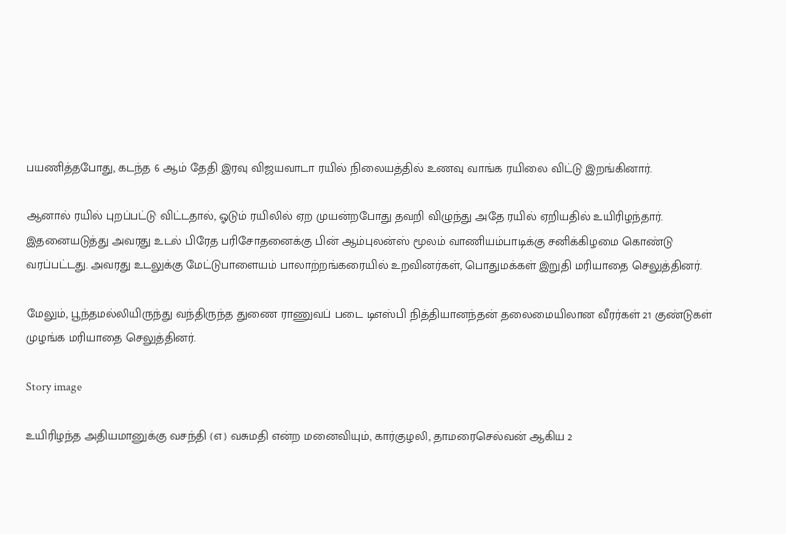பயணித்தபோது, கடந்த 6 ஆம் தேதி இரவு விஜயவாடா ரயில் நிலையத்தில் உணவு வாங்க ரயிலை விட்டு இறங்கினார்.

ஆனால் ரயில் புறப்பட்டு விட்டதால், ஓடும் ரயிலில் ஏற முயன்றபோது தவறி விழுந்து அதே ரயில் ஏறியதில் உயிரிழந்தார். இதனையடுத்து அவரது உடல் பிரேத பரிசோதனைக்கு பின் ஆம்புலன்ஸ் மூலம் வாணியம்பாடிக்கு சனிக்கிழமை கொண்டு வரப்பட்டது. அவரது உடலுக்கு மேட்டுபாளையம் பாலாற்றங்கரையில் உறவினர்கள், பொதுமக்கள் இறுதி மரியாதை செலுத்தினர்.

மேலும், பூந்தமல்லியிருந்து வந்திருந்த துணை ராணுவப் படை டிஎஸ்பி நித்தியானந்தன் தலைமையிலான வீரர்கள் 21 குண்டுகள் முழங்க மரியாதை செலுத்தினர்.

Story image

உயிரிழந்த அதியமானுக்கு வசந்தி (எ) வசுமதி என்ற மனைவியும், கார்குழலி, தாமரைசெல்வன் ஆகிய 2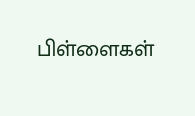பிள்ளைகள்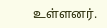உள்ளனர்.